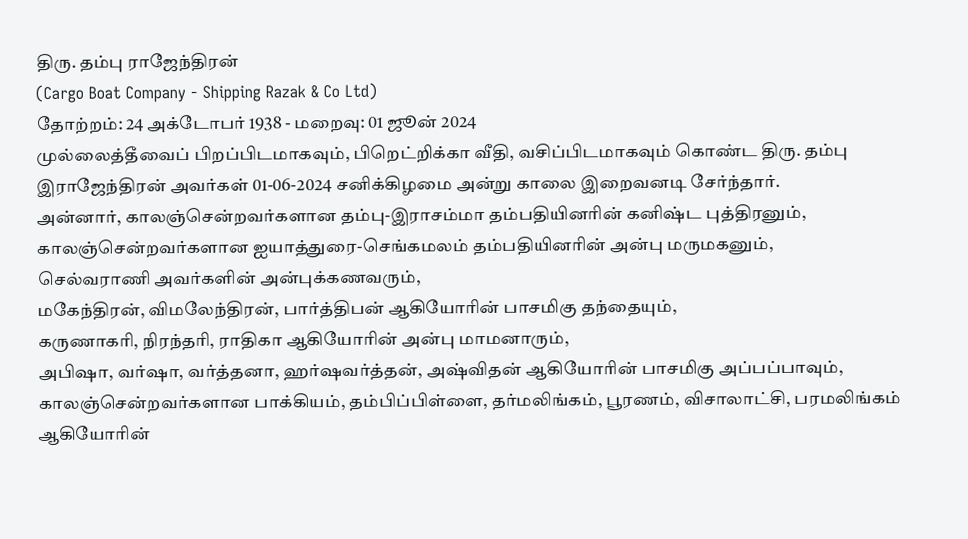திரு. தம்பு ராஜேந்திரன்
(Cargo Boat Company - Shipping Razak & Co Ltd)
தோற்றம்: 24 அக்டோபர் 1938 - மறைவு: 01 ஜூன் 2024
முல்லைத்தீவைப் பிறப்பிடமாகவும், பிறெட்றிக்கா வீதி, வசிப்பிடமாகவும் கொண்ட திரு. தம்பு இராஜேந்திரன் அவர்கள் 01-06-2024 சனிக்கிழமை அன்று காலை இறைவனடி சேர்ந்தார்.
அன்னார், காலஞ்சென்றவர்களான தம்பு-இராசம்மா தம்பதியினரின் கனிஷ்ட புத்திரனும்,
காலஞ்சென்றவர்களான ஐயாத்துரை-செங்கமலம் தம்பதியினரின் அன்பு மருமகனும்,
செல்வராணி அவர்களின் அன்புக்கணவரும்,
மகேந்திரன், விமலேந்திரன், பார்த்திபன் ஆகியோரின் பாசமிகு தந்தையும்,
கருணாகரி, நிரந்தரி, ராதிகா ஆகியோரின் அன்பு மாமனாரும்,
அபிஷா, வர்ஷா, வர்த்தனா, ஹர்ஷவர்த்தன், அஷ்விதன் ஆகியோரின் பாசமிகு அப்பப்பாவும்,
காலஞ்சென்றவர்களான பாக்கியம், தம்பிப்பிள்ளை, தர்மலிங்கம், பூரணம், விசாலாட்சி, பரமலிங்கம் ஆகியோரின்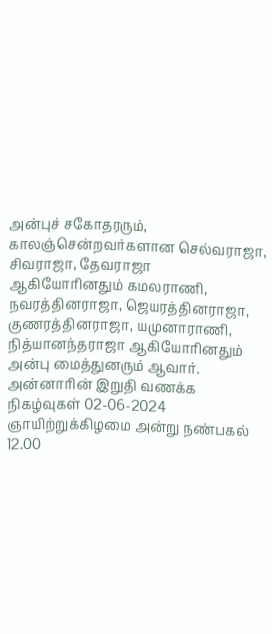அன்புச் சகோதரரும்,
காலஞ்சென்றவர்களான செல்வராஜா, சிவராஜா, தேவராஜா ஆகியோரினதும் கமலராணி, நவரத்தினராஜா, ஜெயரத்தினராஜா, குணரத்தினராஜா, யமுனாராணி, நித்யானந்தராஜா ஆகியோரினதும் அன்பு மைத்துனரும் ஆவார்.
அன்னாரின் இறுதி வணக்க நிகழ்வுகள் 02-06-2024 ஞாயிற்றுக்கிழமை அன்று நண்பகல் 12.00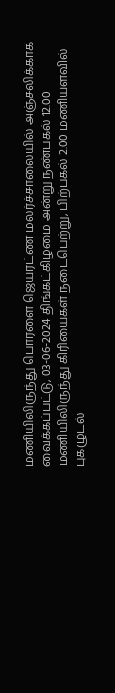மணியிலிருந்து பொரளை ஜெயரட்ண மலர்ச்சாலையில் அஞ்சலிக்காக வைக்கப்பட்டு, 03-06-2024 திங்கட்கிழமை அன்று நண்பகல் 12.00 மணியிலிருந்து கிரியைகள் நடைபெற்று, பிற்பகல் 2.00 மணியளவில் புகழுடல்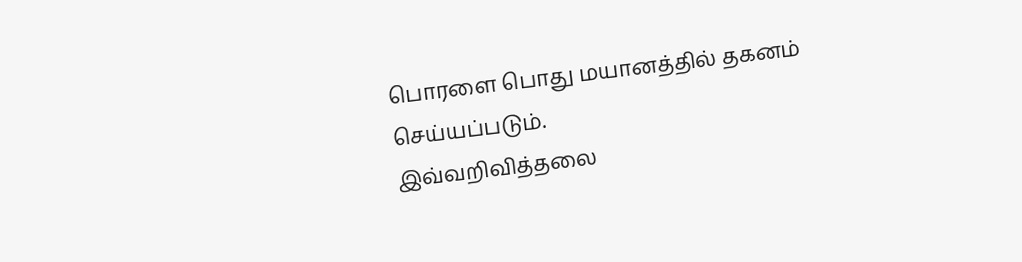பொரளை பொது மயானத்தில் தகனம் செய்யப்படும்.
இவ்வறிவித்தலை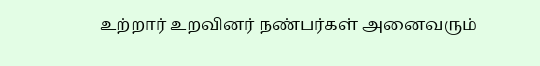உற்றார் உறவினர் நண்பர்கள் அனைவரும்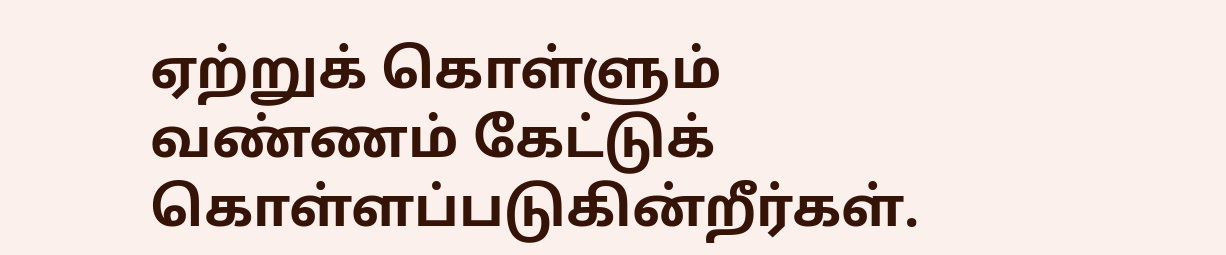ஏற்றுக் கொள்ளும் வண்ணம் கேட்டுக் கொள்ளப்படுகின்றீர்கள்.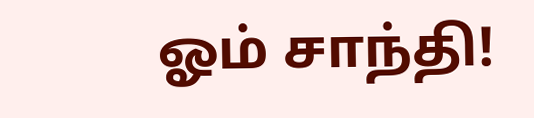ஓம் சாந்தி!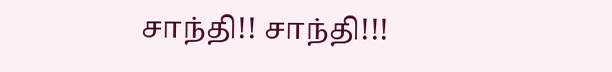சாந்தி!! சாந்தி!!!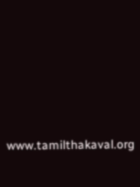www.tamilthakaval.org